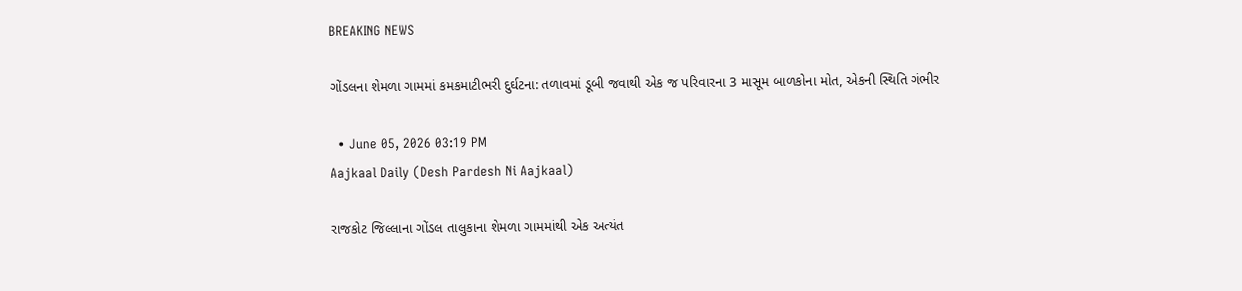BREAKING NEWS

ગોંડલના શેમળા ગામમાં કમકમાટીભરી દુર્ઘટના: તળાવમાં ડૂબી જવાથી એક જ પરિવારના 3 માસૂમ બાળકોના મોત, એકની સ્થિતિ ગંભીર

  • June 05, 2026 03:19 PM
Aajkaal Daily (Desh Pardesh Ni Aajkaal)

રાજકોટ જિલ્લાના ગોંડલ તાલુકાના શેમળા ગામમાંથી એક અત્યંત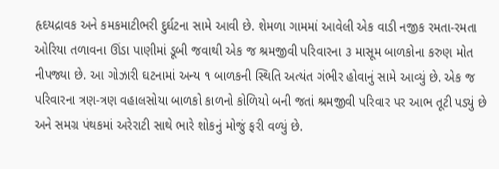હૃદયદ્રાવક અને કમકમાટીભરી દુર્ઘટના સામે આવી છે. શેમળા ગામમાં આવેલી એક વાડી નજીક રમતા-રમતા ઓરિયા તળાવના ઊંડા પાણીમાં ડૂબી જવાથી એક જ શ્રમજીવી પરિવારના ૩ માસૂમ બાળકોના કરુણ મોત નીપજ્યા છે. આ ગોઝારી ઘટનામાં અન્ય ૧ બાળકની સ્થિતિ અત્યંત ગંભીર હોવાનું સામે આવ્યું છે. એક જ પરિવારના ત્રણ-ત્રણ વહાલસોયા બાળકો કાળનો કોળિયો બની જતાં શ્રમજીવી પરિવાર પર આભ તૂટી પડ્યું છે અને સમગ્ર પંથકમાં અરેરાટી સાથે ભારે શોકનું મોજું ફરી વળ્યું છે.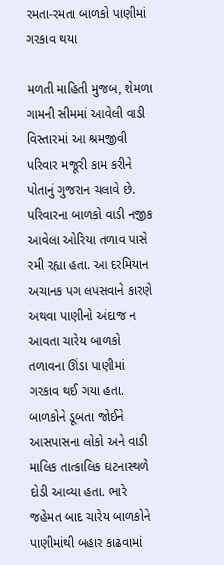રમતા-રમતા બાળકો પાણીમાં ગરકાવ થયા

મળતી માહિતી મુજબ, શેમળા ગામની સીમમાં આવેલી વાડી વિસ્તારમાં આ શ્રમજીવી પરિવાર મજૂરી કામ કરીને પોતાનું ગુજરાન ચલાવે છે. પરિવારના બાળકો વાડી નજીક આવેલા ઓરિયા તળાવ પાસે રમી રહ્યા હતા. આ દરમિયાન અચાનક પગ લપસવાને કારણે અથવા પાણીનો અંદાજ ન આવતા ચારેય બાળકો તળાવના ઊંડા પાણીમાં ગરકાવ થઈ ગયા હતા. બાળકોને ડૂબતા જોઈને આસપાસના લોકો અને વાડી માલિક તાત્કાલિક ઘટનાસ્થળે દોડી આવ્યા હતા. ભારે જહેમત બાદ ચારેય બાળકોને પાણીમાંથી બહાર કાઢવામાં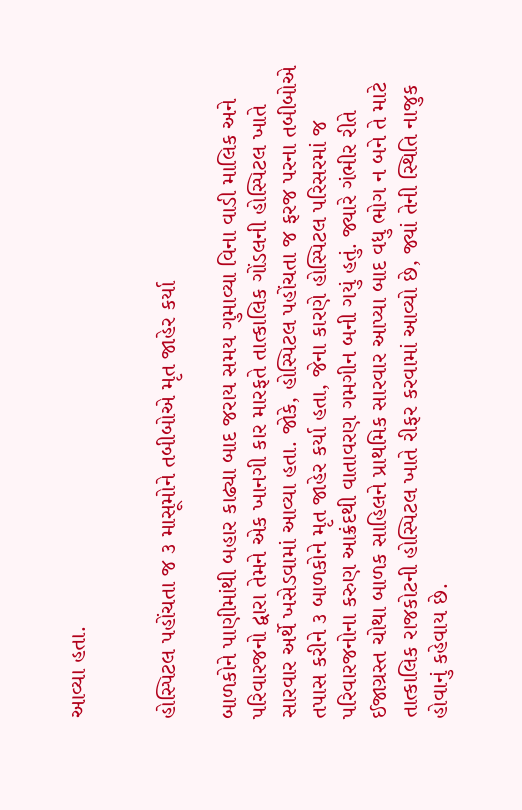આવ્યા હતા.


હોસ્પિટલ પહોંચતા જ ૩ માસૂમોને તબીબોએ મૃત જાહેર કર્યા

બાળકોને પાણીમાંથી બહાર કાઢ્યા બાદ જરાય સમય ગુમાવ્યા વિના વાડી માલિક અને પરિવારજનો દ્વારા તેમને એક ખાનગી કાર મારફતે તાત્કાલિક ગોંડલની હોસ્પિટલ ખાતે સારવાર અર્થે ખસેડવામાં આવ્યા હતા. જોકે, હોસ્પિટલ પહોંચતા જ ફરજ પરના તબીબોએ તપાસ કરીને ૩ બાળકોને મૃત જાહેર કર્યા હતા, જેના કારણે હોસ્પિટલ પરિસરમાં જ પરિવારજનોના કરુણ આક્રંદથી વાતાવરણ ગમગીન બની ગયું હતું. જ્યારે ગંભીર રીતે ઈજાગ્રસ્ત ચોથા બાળક સાહિલને પ્રાથમિક સારવાર આપ્યા બાદ વધુ ભોગ ન બને તે માટે તાત્કાલિક રાજકોટની હોસ્પિટલ ખાતે રીફર કરવામાં આવ્યો છે, જ્યાં તેની સ્થિતિ નાજુક હોવાનું કહેવાય છે.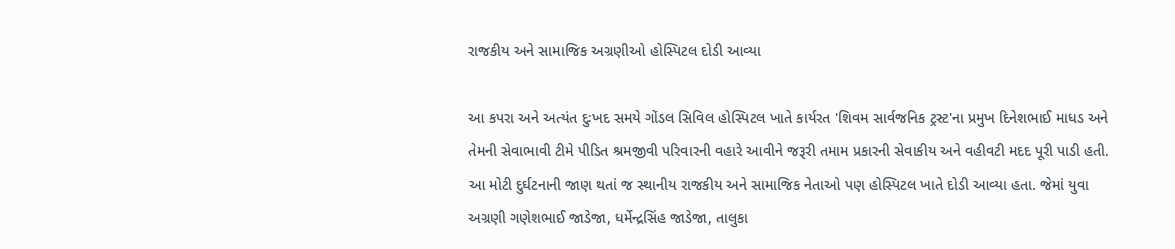રાજકીય અને સામાજિક અગ્રણીઓ હોસ્પિટલ દોડી આવ્યા

આ કપરા અને અત્યંત દુઃખદ સમયે ગોંડલ સિવિલ હોસ્પિટલ ખાતે કાર્યરત 'શિવમ સાર્વજનિક ટ્રસ્ટ'ના પ્રમુખ દિનેશભાઈ માધડ અને તેમની સેવાભાવી ટીમે પીડિત શ્રમજીવી પરિવારની વહારે આવીને જરૂરી તમામ પ્રકારની સેવાકીય અને વહીવટી મદદ પૂરી પાડી હતી. આ મોટી દુર્ઘટનાની જાણ થતાં જ સ્થાનીય રાજકીય અને સામાજિક નેતાઓ પણ હોસ્પિટલ ખાતે દોડી આવ્યા હતા. જેમાં યુવા અગ્રણી ગણેશભાઈ જાડેજા, ધર્મેન્દ્રસિંહ જાડેજા, તાલુકા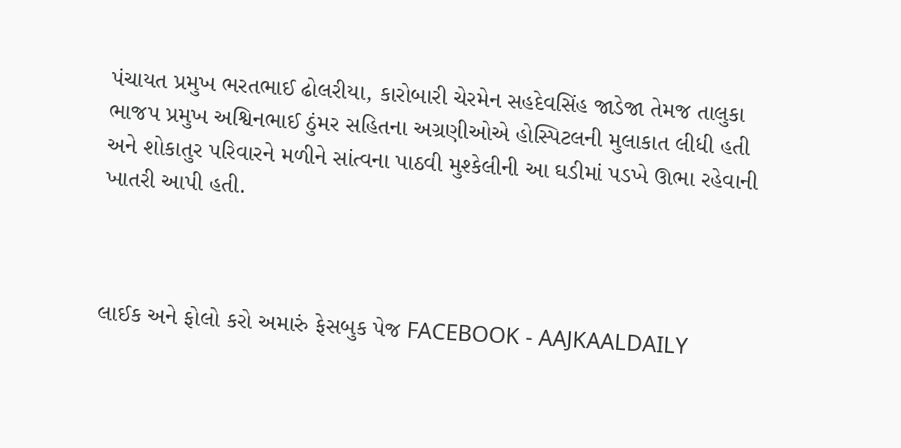પંચાયત પ્રમુખ ભરતભાઈ ઢોલરીયા, કારોબારી ચેરમેન સહદેવસિંહ જાડેજા તેમજ તાલુકા ભાજપ પ્રમુખ અશ્વિનભાઈ ઠુંમર સહિતના અગ્રણીઓએ હોસ્પિટલની મુલાકાત લીધી હતી અને શોકાતુર પરિવારને મળીને સાંત્વના પાઠવી મુશ્કેલીની આ ઘડીમાં પડખે ઊભા રહેવાની ખાતરી આપી હતી.



લાઈક અને ફોલો કરો અમારું ફેસબુક પેજ FACEBOOK - AAJKAALDAILY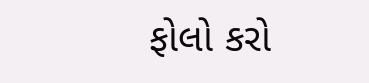ફોલો કરો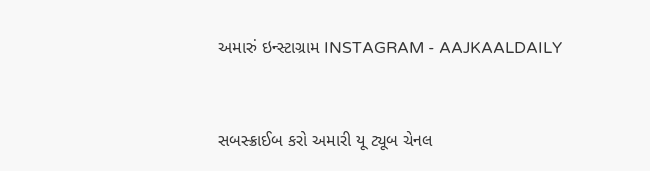અમારું ઇન્સ્ટાગ્રામ INSTAGRAM - AAJKAALDAILY


સબસ્ક્રાઈબ કરો અમારી યૂ ટ્યૂબ ચેનલ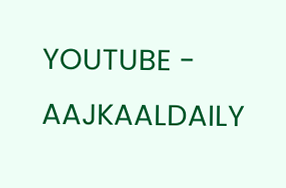YOUTUBE - AAJKAALDAILY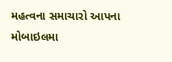મહત્વના સમાચારો આપના મોબાઇલમા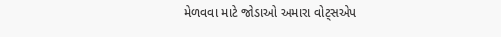મેળવવા માટે જોડાઓ અમારા વોટ્સએપ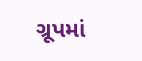ગ્રૂપમાં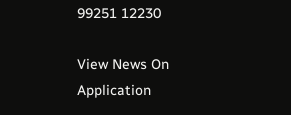99251 12230

View News On Application